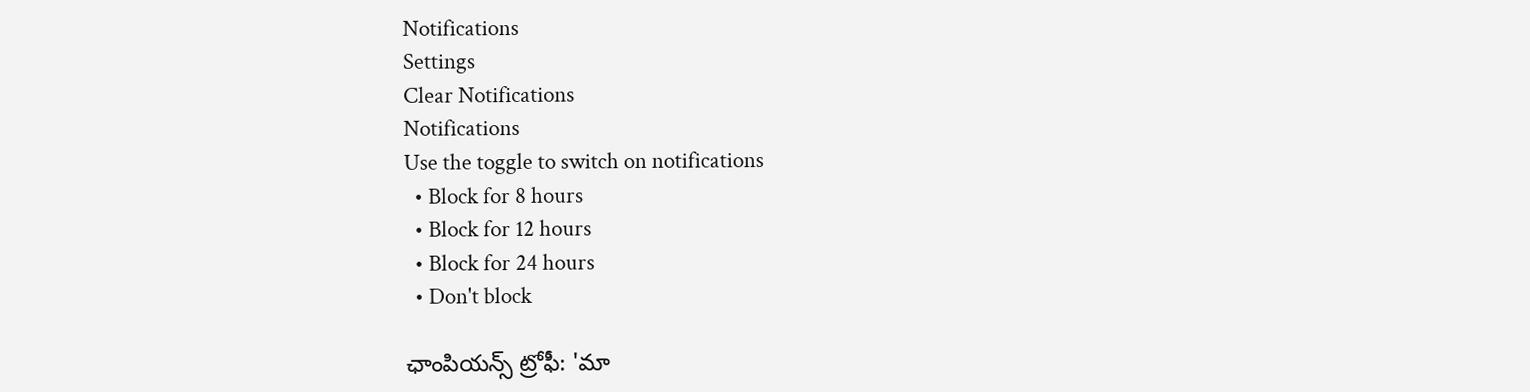Notifications
Settings
Clear Notifications
Notifications
Use the toggle to switch on notifications
  • Block for 8 hours
  • Block for 12 hours
  • Block for 24 hours
  • Don't block

ఛాంపియన్స్‌ ట్రోఫీ: 'మా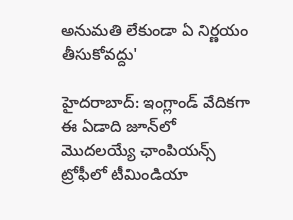అనుమతి లేకుండా ఏ నిర్ణయం తీసుకోవద్దు'

హైదరాబాద్: ఇంగ్లాండ్ వేదికగా ఈ ఏడాది జూన్‌లో మొదలయ్యే ఛాంపియన్స్ ట్రోఫీలో టీమిండియా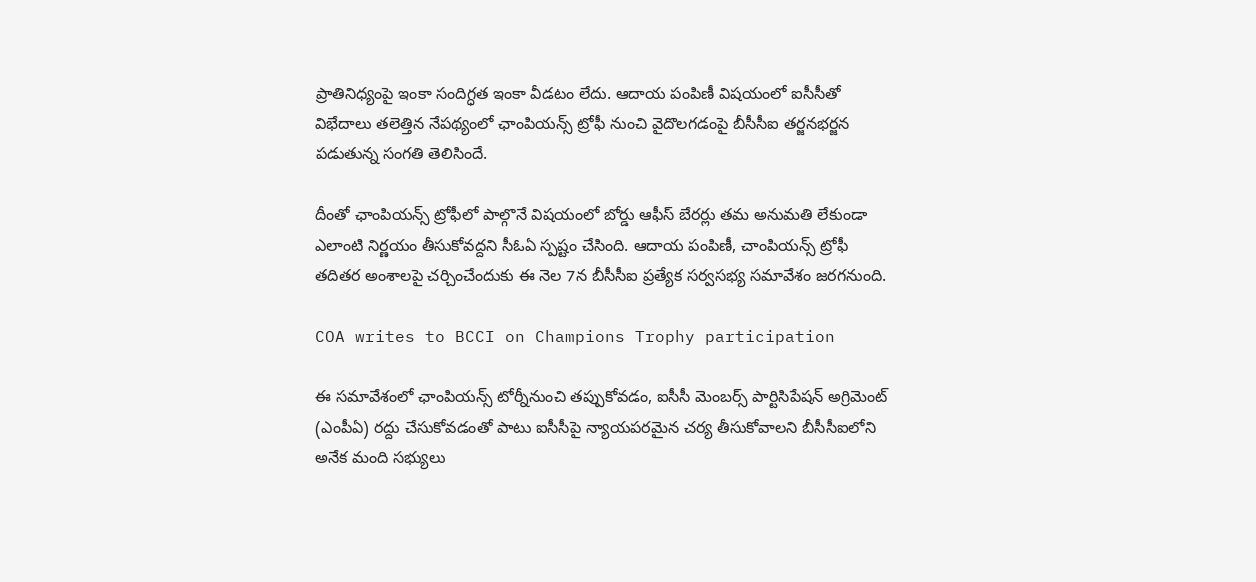ప్రాతినిధ్యంపై ఇంకా సందిగ్ధత ఇంకా వీడటం లేదు. ఆదాయ పంపిణీ విషయంలో ఐసీసీతో విభేదాలు తలెత్తిన నేపథ్యంలో ఛాంపియన్స్‌ ట్రోఫీ నుంచి వైదొలగడంపై బీసీసీఐ తర్జనభర్జన పడుతున్న సంగతి తెలిసిందే.

దీంతో ఛాంపియన్స్‌ ట్రోఫీలో పాల్గొనే విషయంలో బోర్డు ఆఫీస్‌ బేరర్లు తమ అనుమతి లేకుండా ఎలాంటి నిర్ణయం తీసుకోవద్దని సీఓఏ స్పష్టం చేసింది. ఆదాయ పంపిణీ, చాంపియన్స్‌ ట్రోఫీ తదితర అంశాలపై చర్చించేందుకు ఈ నెల 7న బీసీసీఐ ప్రత్యేక సర్వసభ్య సమావేశం జరగనుంది.

COA writes to BCCI on Champions Trophy participation

ఈ సమావేశంలో ఛాంపియన్స్ టోర్నీనుంచి తప్పుకోవడం, ఐసీసీ మెంబర్స్‌ పార్టిసిపేషన్‌ అగ్రిమెంట్‌ (ఎంపీఏ) రద్దు చేసుకోవడంతో పాటు ఐసీసీపై న్యాయపరమైన చర్య తీసుకోవాలని బీసీసీఐలోని అనేక మంది సభ్యులు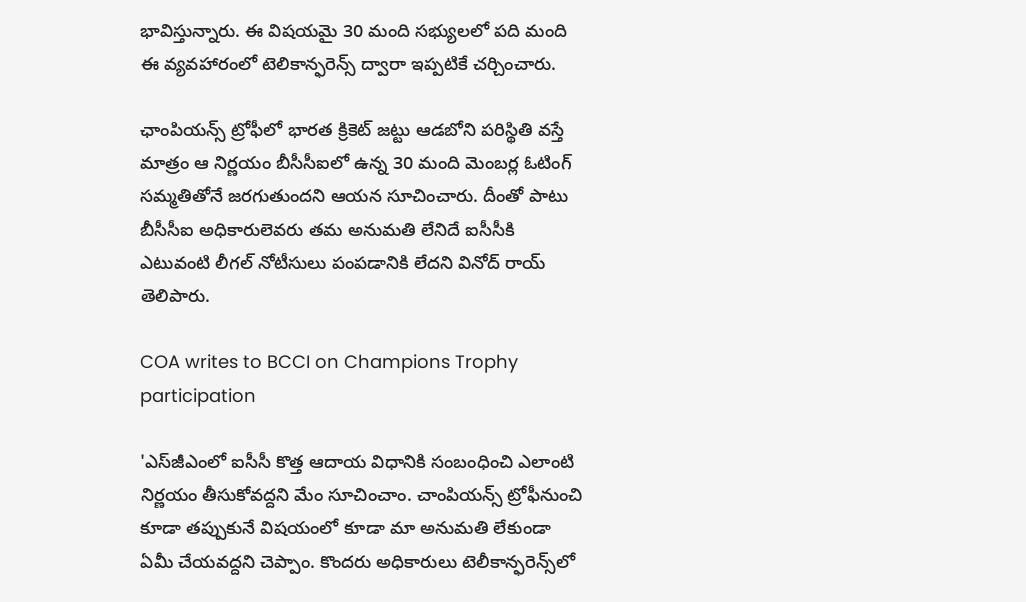భావిస్తున్నారు. ఈ విషయమై 30 మంది సభ్యులలో పది మంది ఈ వ్యవహారంలో టెలికాన్ఫరెన్స్‌ ద్వారా ఇప్పటికే చర్చించారు.

ఛాంపియన్స్ ట్రోఫీలో భారత క్రికెట్ జట్టు ఆడబోని పరిస్థితి వస్తే మాత్రం ఆ నిర్ణయం బీసీసీఐలో ఉన్న 30 మంది మెంబర్ల ఓటింగ్ సమ్మతితోనే జరగుతుందని ఆయన సూచించారు. దీంతో పాటు బీసీసీఐ అధికారులెవరు తమ అనుమతి లేనిదే ఐసీసీకి ఎటువంటి లీగల్ నోటీసులు పంపడానికి లేదని వినోద్ రాయ్ తెలిపారు.

COA writes to BCCI on Champions Trophy participation

'ఎస్‌జీఎంలో ఐసీసీ కొత్త ఆదాయ విధానికి సంబంధించి ఎలాంటి నిర్ణయం తీసుకోవద్దని మేం సూచించాం. చాంపియన్స్‌ ట్రోఫీనుంచి కూడా తప్పుకునే విషయంలో కూడా మా అనుమతి లేకుండా ఏమీ చేయవద్దని చెప్పాం. కొందరు అధికారులు టెలీకాన్ఫరెన్స్‌లో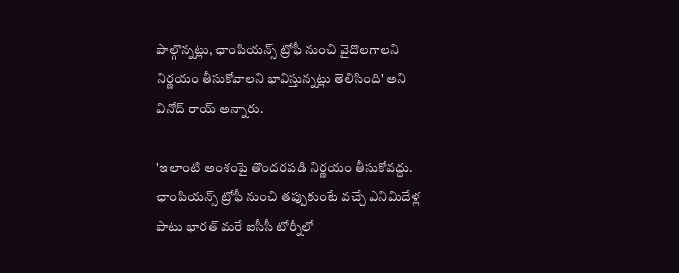పాల్గొన్నట్లు, ఛాంపియన్స్‌ ట్రోఫీ నుంచి వైదొలగాలని నిర్ణయం తీసుకోవాలని భావిస్తున్నట్లు తెలిసింది' అని వినోద్ రాయ్ అన్నారు.

'ఇలాంటి అంశంపై తొందరపడి నిర్ణయం తీసుకోవద్దు. ఛాంపియన్స్‌ ట్రోఫీ నుంచి తప్పుకుంటే వచ్చే ఎనిమిదేళ్ల పాటు భారత్‌ మరే ఐసీసీ టోర్నీలో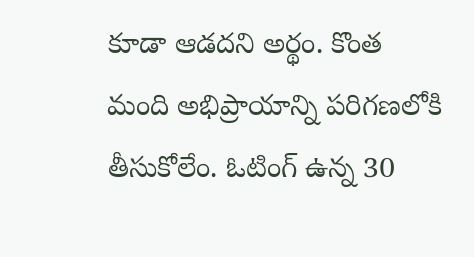కూడా ఆడదని అర్థం. కొంత మంది అభిప్రాయాన్ని పరిగణలోకి తీసుకోలేం. ఓటింగ్‌ ఉన్న 30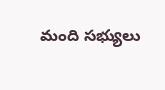మంది సభ్యులు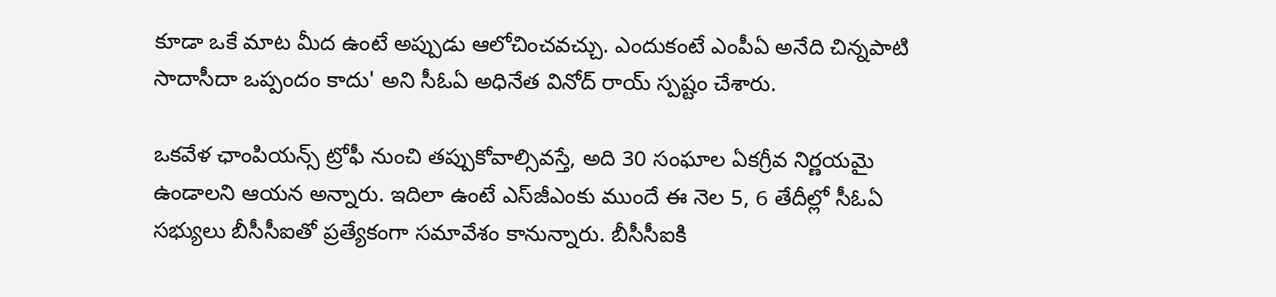కూడా ఒకే మాట మీద ఉంటే అప్పుడు ఆలోచించవచ్చు. ఎందుకంటే ఎంపీఏ అనేది చిన్నపాటి సాదాసీదా ఒప్పందం కాదు' అని సీఓఏ అధినేత వినోద్‌ రాయ్‌ స్పష్టం చేశారు.

ఒకవేళ ఛాంపియన్స్‌ ట్రోఫీ నుంచి తప్పుకోవాల్సివస్తే, అది 30 సంఘాల ఏకగ్రీవ నిర్ణయమై ఉండాలని ఆయన అన్నారు. ఇదిలా ఉంటే ఎస్‌జీఎంకు ముందే ఈ నెల 5, 6 తేదీల్లో సీఓఏ సభ్యులు బీసీసీఐతో ప్రత్యేకంగా సమావేశం కానున్నారు. బీసీసీఐకి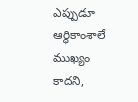ఎప్పుడూ ఆర్థికాంశాలే ముఖ్యం కాదని,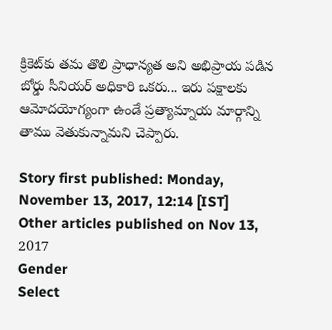క్రికెట్‌కు తమ తొలి ప్రాధాన్యత అని అభిప్రాయ పడిన బోర్డు సీనియర్‌ అధికారి ఒకరు... ఇరు పక్షాలకు ఆమోదయోగ్యంగా ఉండే ప్రత్యామ్నాయ మార్గాన్ని తాము వెతుకున్నామని చెప్పారు.

Story first published: Monday, November 13, 2017, 12:14 [IST]
Other articles published on Nov 13, 2017
Gender
Select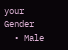your Gender
  • Male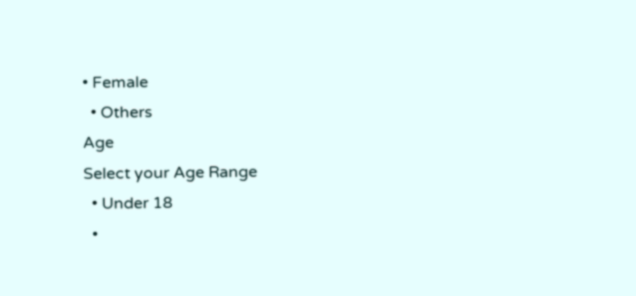• Female
  • Others
Age
Select your Age Range
  • Under 18
  •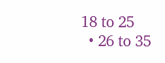18 to 25
  • 26 to 35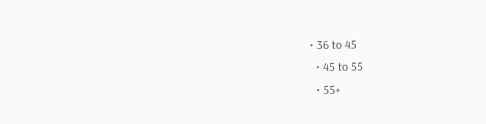• 36 to 45
  • 45 to 55
  • 55+